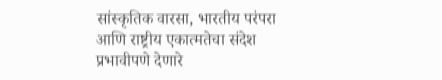सांस्कृतिक वारसा, भारतीय परंपरा आणि राष्ट्रीय एकात्मतेचा संदेश प्रभावीपणे देणारे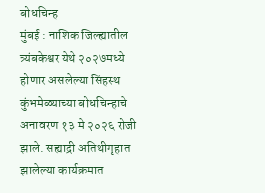बोधचिन्ह
मुंबई : नाशिक जिल्ह्यातील त्र्यंबकेश्वर येथे २०२७मध्ये होणार असलेल्या सिंहस्थ कुंभमेळ्याच्या बोधचिन्हाचे अनावरण १३ मे २०२६ रोजी झाले. सह्याद्री अतिथीगृहात झालेल्या कार्यक्रमात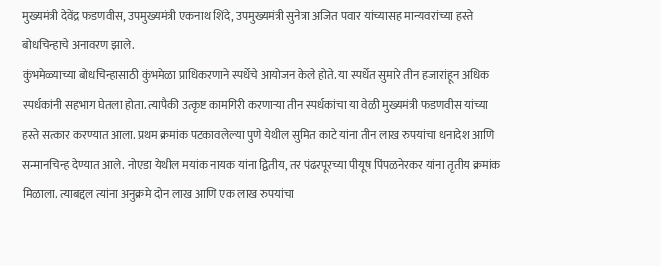मुख्यमंत्री देवेंद्र फडणवीस, उपमुख्यमंत्री एकनाथ शिंदे, उपमुख्यमंत्री सुनेत्रा अजित पवार यांच्यासह मान्यवरांच्या हस्ते बोधचिन्हाचे अनावरण झाले.
कुंभमेळ्याच्या बोधचिन्हासाठी कुंभमेळा प्राधिकरणाने स्पर्धेचे आयोजन केले होते. या स्पर्धेत सुमारे तीन हजारांहून अधिक स्पर्धकांनी सहभाग घेतला होता. त्यापैकी उत्कृष्ट कामगिरी करणाऱ्या तीन स्पर्धकांचा या वेळी मुख्यमंत्री फडणवीस यांच्या हस्ते सत्कार करण्यात आला. प्रथम क्रमांक पटकावलेल्या पुणे येथील सुमित काटे यांना तीन लाख रुपयांचा धनादेश आणि सन्मानचिन्ह देण्यात आले. नोएडा येथील मयांक नायक यांना द्वितीय, तर पंढरपूरच्या पीयूष पिंपळनेरकर यांना तृतीय क्रमांक मिळाला. त्याबद्दल त्यांना अनुक्रमे दोन लाख आणि एक लाख रुपयांचा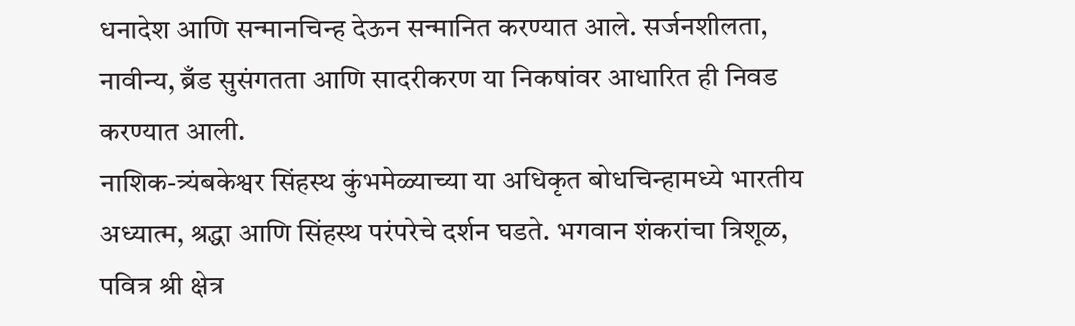धनादेश आणि सन्मानचिन्ह देऊन सन्मानित करण्यात आले. सर्जनशीलता, नावीन्य, ब्रँड सुसंगतता आणि सादरीकरण या निकषांवर आधारित ही निवड करण्यात आली.
नाशिक-त्र्यंबकेश्वर सिंहस्थ कुंभमेळ्याच्या या अधिकृत बोधचिन्हामध्ये भारतीय अध्यात्म, श्रद्धा आणि सिंहस्थ परंपरेचे दर्शन घडते. भगवान शंकरांचा त्रिशूळ, पवित्र श्री क्षेत्र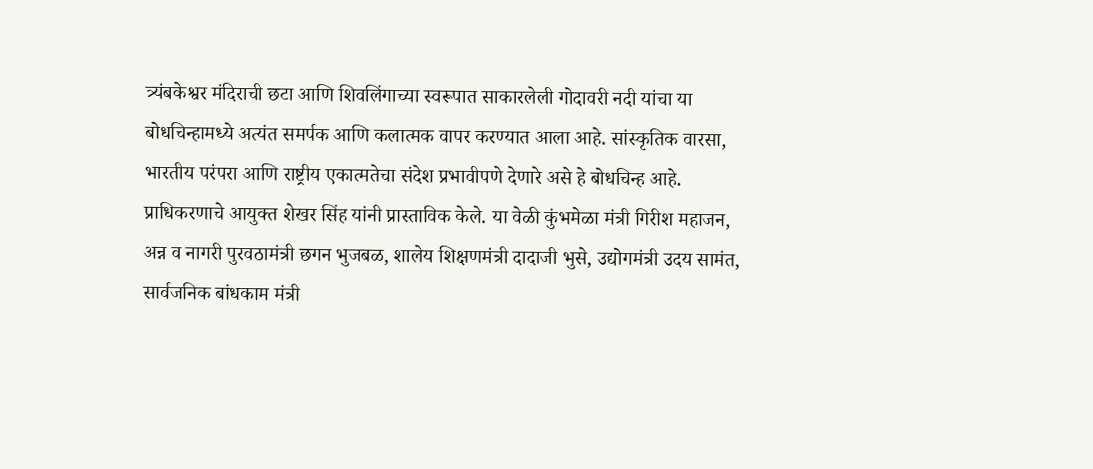त्र्यंबकेश्वर मंदिराची छटा आणि शिवलिंगाच्या स्वरूपात साकारलेली गोदावरी नदी यांचा या बोधचिन्हामध्ये अत्यंत समर्पक आणि कलात्मक वापर करण्यात आला आहे. सांस्कृतिक वारसा, भारतीय परंपरा आणि राष्ट्रीय एकात्मतेचा संदेश प्रभावीपणे देणारे असे हे बोधचिन्ह आहे.
प्राधिकरणाचे आयुक्त शेखर सिंह यांनी प्रास्ताविक केले. या वेळी कुंभमेळा मंत्री गिरीश महाजन, अन्न व नागरी पुरवठामंत्री छगन भुजबळ, शालेय शिक्षणमंत्री दादाजी भुसे, उद्योगमंत्री उदय सामंत, सार्वजनिक बांधकाम मंत्री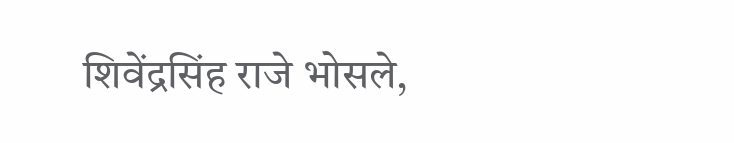शिवेंद्रसिंह राजे भोसले,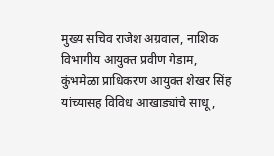मुख्य सचिव राजेश अग्रवाल, नाशिक विभागीय आयुक्त प्रवीण गेडाम, कुंभमेळा प्राधिकरण आयुक्त शेखर सिंह यांच्यासह विविध आखाड्यांचे साधू,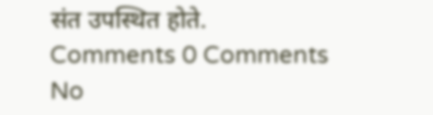संत उपस्थित होते.
Comments 0 Comments
No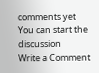comments yet
You can start the discussion
Write a Comment